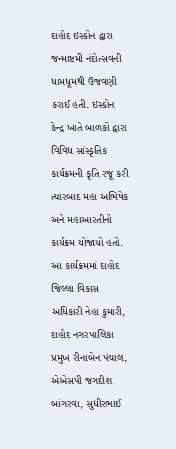દાહોદ ઇસ્કોન દ્વારા જન્માષ્ટમી નંદોત્સવની ધામધૂમથી ઉજવણી કરાઈ હતી. ઇસ્કોન કેન્દ્ર ખાતે બાળકો દ્વારા વિવિધ સાંસ્કૃતિક કાર્યક્રમની કૃતિ રજૂ કરી ત્યારબાદ મહા અભિષેક અને મહાઆરતીનો કાર્યક્રમ યોજાયો હતો. આ કાર્યક્રમમાં દાહોદ જિલ્લા વિકાસ અધિકારી નેહા કુમારી, દાહોદ નગરપાલિકા પ્રમુખ રીનાબેન પંચાલ, એએસપી જગદીશ બાંગરવા, સુધીરભાઈ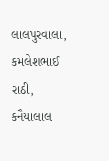લાલપુરવાલા, કમલેશભાઈ રાઠી, કનૈયાલાલ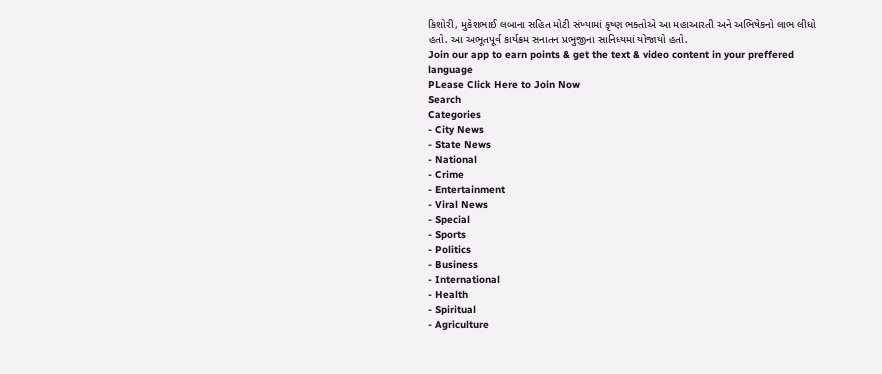કિશોરી, મુકેશભાઈ લબાના સહિત મોટી સંખ્યામાં કૃષ્ણ ભક્તોએ આ મહાઆરતી અને અભિષેકનો લાભ લીધો હતો. આ અભૂતપૂર્વ કાર્યક્રમ સનાતન પ્રભુજીના સાનિધ્યમાં યોજાયો હતો.
Join our app to earn points & get the text & video content in your preffered language
PLease Click Here to Join Now
Search
Categories
- City News
- State News
- National
- Crime
- Entertainment
- Viral News
- Special
- Sports
- Politics
- Business
- International
- Health
- Spiritual
- Agriculture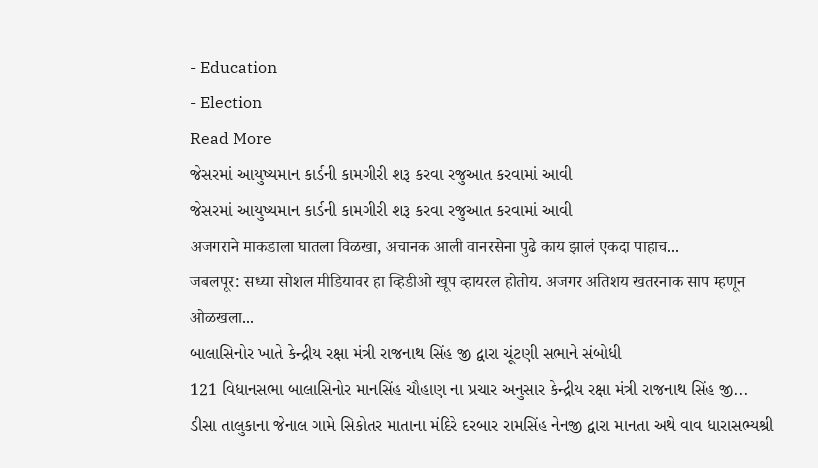- Education
- Election
Read More
જેસરમાં આયુષ્યમાન કાર્ડની કામગીરી શરૂ કરવા રજુઆત કરવામાં આવી
જેસરમાં આયુષ્યમાન કાર્ડની કામગીરી શરૂ કરવા રજુઆત કરવામાં આવી
अजगराने माकडाला घातला विळखा, अचानक आली वानरसेना पुढे काय झालं एकदा पाहाच...
जबलपूर: सध्या सोशल मीडियावर हा व्हिडीओ खूप व्हायरल होतोय. अजगर अतिशय खतरनाक साप म्हणून ओळखला...
બાલાસિનોર ખાતે કેન્દ્રીય રક્ષા મંત્રી રાજનાથ સિંહ જી દ્વારા ચૂંટણી સભાને સંબોધી
121 વિધાનસભા બાલાસિનોર માનસિંહ ચૌહાણ ના પ્રચાર અનુસાર કેન્દ્રીય રક્ષા મંત્રી રાજનાથ સિંહ જી...
ડીસા તાલુકાના જેનાલ ગામે સિકોતર માતાના મંદિરે દરબાર રામસિંહ નેનજી દ્વારા માનતા અથે વાવ ધારાસભ્યશ્રી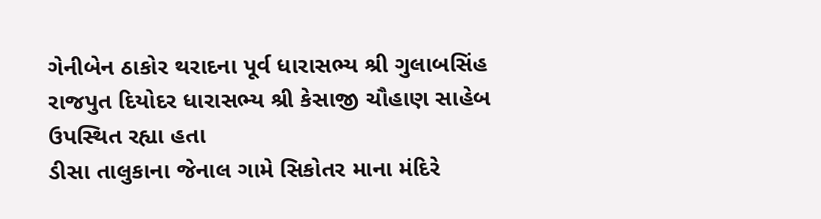ગેનીબેન ઠાકોર થરાદના પૂર્વ ધારાસભ્ય શ્રી ગુલાબસિંહ રાજપુત દિયોદર ધારાસભ્ય શ્રી કેસાજી ચૌહાણ સાહેબ ઉપસ્થિત રહ્યા હતા
ડીસા તાલુકાના જેનાલ ગામે સિકોતર માના મંદિરે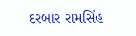દરબાર રામસિંહ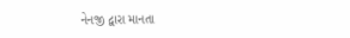નેનજી દ્વારા માનતા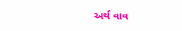અર્થ વાવ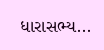ધારાસભ્ય...